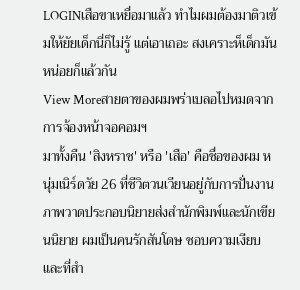LOGINเสือขาเหยื่อมาแล้ว ทำไมผมต้องมาติวเข้มให้ยัยเด็กนี่ก็ไม่รู้ แต่เอาเถอะ สงเคราะห็เด็กมันหน่อยก็แล้วกัน
View Moreสายตาของผมพร่าเบลอไปหมดจากการจ้องหน้าจอคอมฯ
มาทั้งคืน 'สิงหราช' หรือ 'เสือ' คือชื่อของผม หนุ่มเนิร์ดวัย 26 ที่ชีวิตวนเวียนอยู่กับการปั่นงานภาพวาดประกอบนิยายส่งสำนักพิมพ์และนักเขียนนิยาย ผมเป็นคนรักสันโดษ ชอบความเงียบ และที่สำ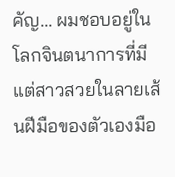คัญ... ผมชอบอยู่ในโลกจินตนาการที่มีแต่สาวสวยในลายเส้นฝีมือของตัวเองมือ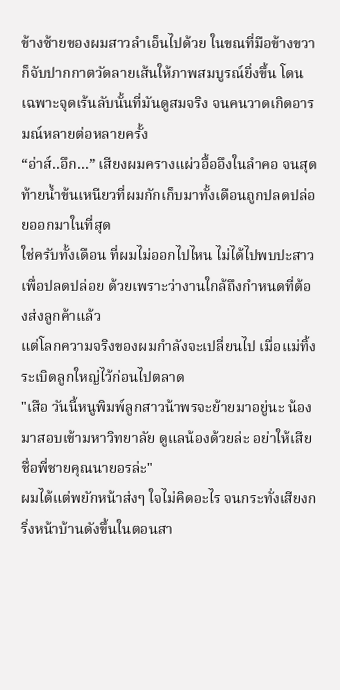ข้างซ้ายของผมสาวลำเอ็นไปด้วย ในขณที่มือข้างขวาก็จับปากกาตวัดลายเส้นให้ภาพสมบูรณ์ยิ่งขึ้น โดนเฉพาะจุดเร้นลับนั้นที่มันดูสมจริง จนคนวาดเกิดอารมณ์หลายต่อหลายครั้ง
“อ่าส์..อึก...” เสียงผมครางแผ่วอื้ออึงในลำคอ จนสุดท้ายน้ำข้นเหนียวที่ผมกักเก็บมาทั้งเดือนถูกปลดปล่อยออกมาในที่สุด
ใช่ครับทั้งเดือน ที่ผมไม่ออกไปไหน ไม่ได้ไปพบปะสาวเพื่อปลดปล่อย ด้วยเพราะว่างานใกล้ถึงกำหนดที่ต้องส่งลูกค้าแล้ว
แต่โลกความจริงของผมกำลังจะเปลี่ยนไป เมื่อแม่ทิ้งระเบิดลูกใหญ่ไว้ก่อนไปตลาด
"เสือ วันนี้หนูพิมพ์ลูกสาวน้าพรจะย้ายมาอยู่นะ น้องมาสอบเข้ามหาวิทยาลัย ดูแลน้องด้วยล่ะ อย่าให้เสียชื่อพี่ชายคุณนายอรล่ะ"
ผมได้แต่พยักหน้าส่งๆ ใจไม่คิดอะไร จนกระทั่งเสียงกริ่งหน้าบ้านดังขึ้นในตอนสา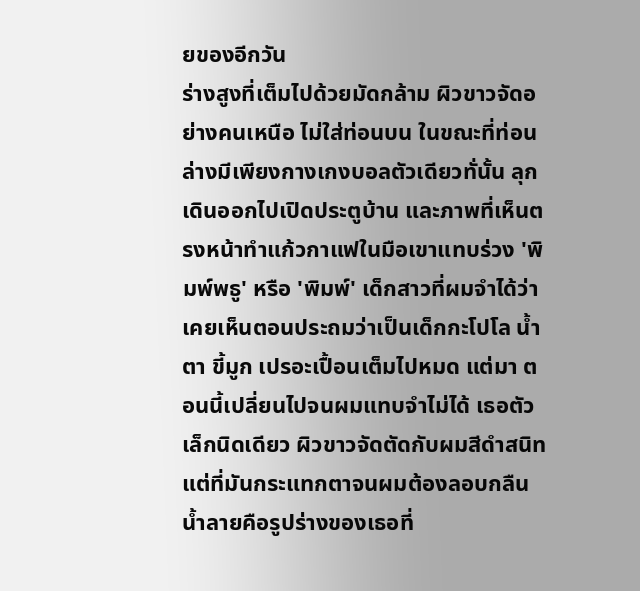ยของอีกวัน
ร่างสูงที่เต็มไปด้วยมัดกล้าม ผิวขาวจัดอย่างคนเหนือ ไม่ใส่ท่อนบน ในขณะที่ท่อนล่างมีเพียงกางเกงบอลตัวเดียวทั่นั้น ลุกเดินออกไปเปิดประตูบ้าน และภาพที่เห็นตรงหน้าทำแก้วกาแฟในมือเขาแทบร่วง 'พิมพ์พธู' หรือ 'พิมพ์' เด็กสาวที่ผมจำได้ว่าเคยเห็นตอนประถมว่าเป็นเด็กกะโปโล น้ำตา ขี้มูก เปรอะเปื้อนเต็มไปหมด แต่มา ตอนนี้เปลี่ยนไปจนผมแทบจำไม่ได้ เธอตัวเล็กนิดเดียว ผิวขาวจัดตัดกับผมสีดำสนิท แต่ที่มันกระแทกตาจนผมต้องลอบกลืนน้ำลายคือรูปร่างของเธอที่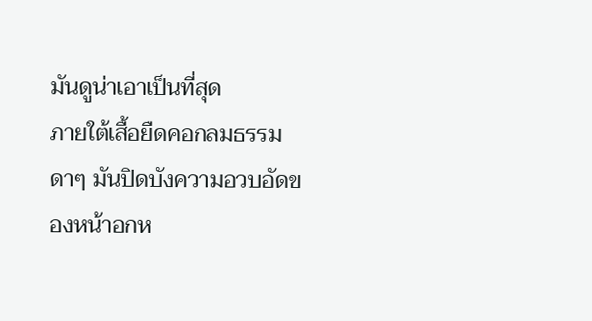มันดูน่าเอาเป็นที่สุด
ภายใต้เสื้อยืดคอกลมธรรมดาๆ มันปิดบังความอวบอัดของหน้าอกห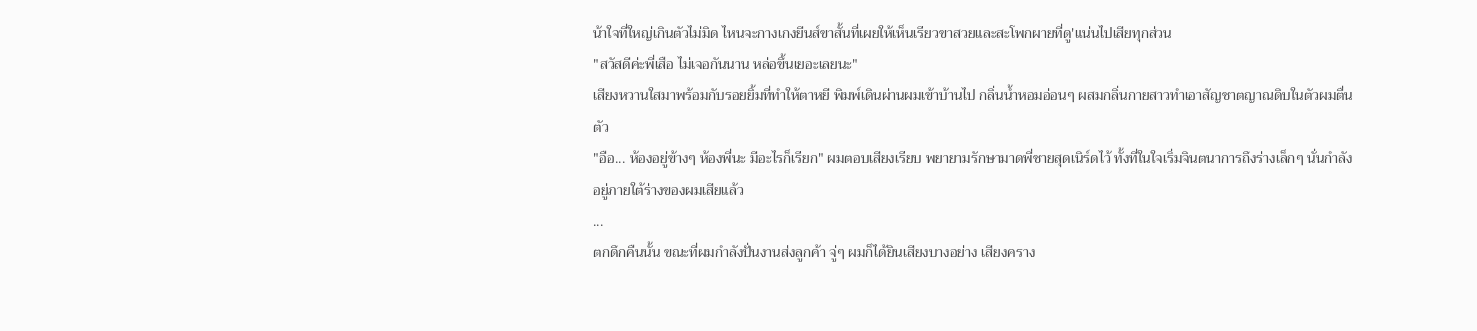น้าใจที่ใหญ่เกินตัวไม่มิด ไหนจะกางเกงยีนส์ขาสั้นที่เผยให้เห็นเรียวขาสวยและสะโพกผายที่ดู'แน่นไปเสียทุกส่วน
"สวัสดีค่ะพี่เสือ ไม่เจอกันนาน หล่อขึ้นเยอะเลยนะ"
เสียงหวานใสมาพร้อมกับรอยยิ้มที่ทำให้ตาหยี พิมพ์เดินผ่านผมเข้าบ้านไป กลิ่นน้ำหอมอ่อนๆ ผสมกลิ่นกายสาวทำเอาสัญชาตญาณดิบในตัวผมตื่นตัว
"อือ... ห้องอยู่ข้างๆ ห้องพี่นะ มีอะไรก็เรียก" ผมตอบเสียงเรียบ พยายามรักษามาดพี่ชายสุดเนิร์ดไว้ ทั้งที่ในใจเริ่มจินตนาการถึงร่างเล็กๆ นั่นกำลังอยู่ภายใต้ร่างของผมเสียแล้ว
...
ตกดึกคืนนั้น ขณะที่ผมกำลังปั่นงานส่งลูกค้า จู่ๆ ผมก็ได้ยินเสียงบางอย่าง เสียงคราง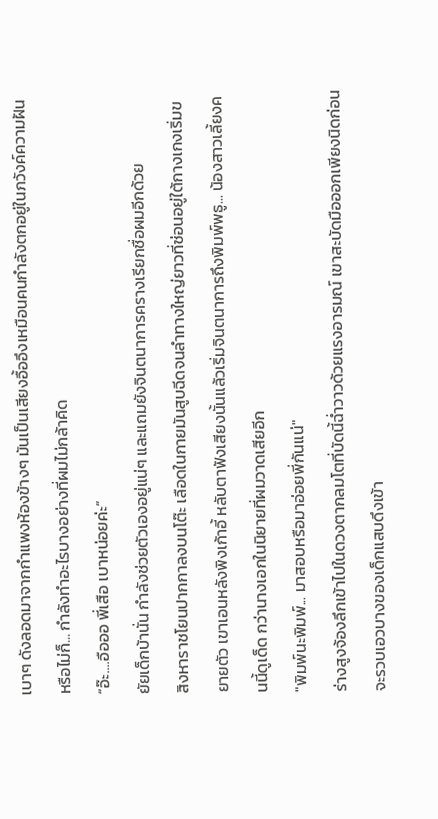เบาๆ ดังลอดมาจากกำแพงห้องข้างๆ มันเป็นเสียงอื้ออึงเหมือนคนกำลังตกอยู่ในภวังค์ความฝัน หรือไม่ก็... กำลังทำอะไรบางอย่างที่ผมไม่กล้าคิด
“อ๊ะ....อือออ พี่เสือ เบาหน่อยค่ะ”
ยัยเด็กบ้านั่น กำลังช่วยตัวเองอยู่แน่ๆ และแถมยังจินตนาการครางเรียกชื่อผมอีกด้วย
สิงหาราชโยนปากกาลงบนโต๊ะ เลือดในกายมันสูบฉีดจนลำทางใหญ่ยาวที่ซ่อนอยู่ใต้กางเกงเริ่มขยายตัว เขาเอนหลังพิงเก้าอี้ หลับตาฟังเสียงนั้นแล้วเริ่มจินตนาการถึงพิมพ์พธู... น้องสาวเลี้ยงคนนี้ดูเด็ด กว่านางเอกในนิยายที่ผมวาดเสียอีก
"พิมพ์นะพิมพ์... มาสอบหรือมาอ่อยพี่กันแน่"
ร่างสูงจ้องลึกเข้าไปในดวงตากลมโตที่บัดนี้ฉ่ำวาวด้วยแรงอารมณ์ เขาสะบัดมือออกเพียงนิดก่อนจะรวบเอวบางของเด็กแสบดึงเข้า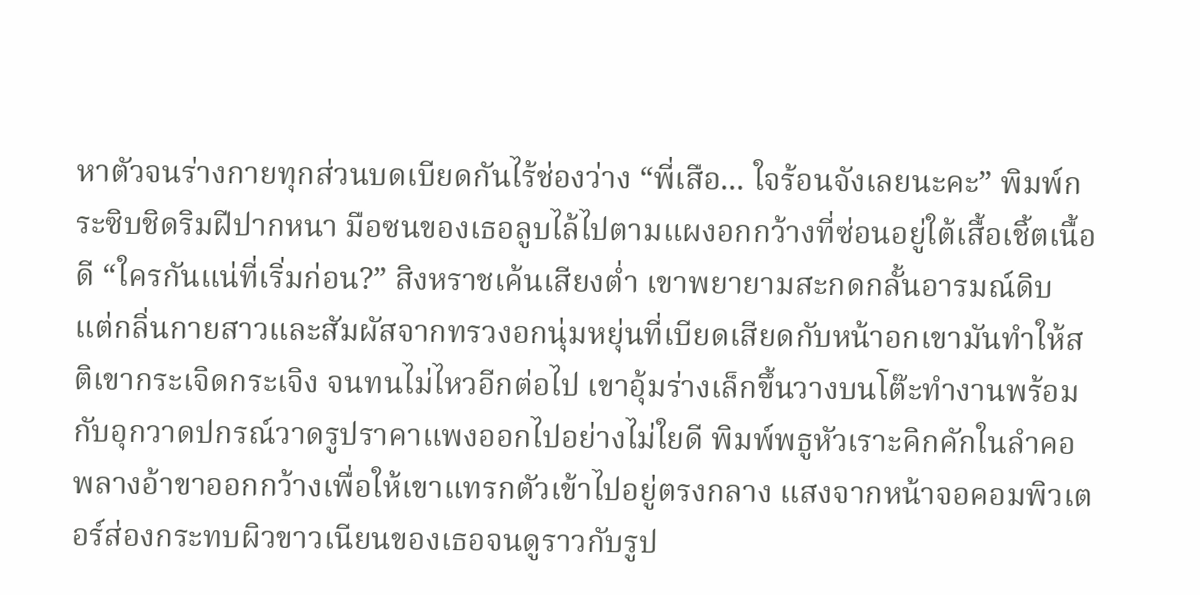หาตัวจนร่างกายทุกส่วนบดเบียดกันไร้ช่องว่าง “พี่เสือ... ใจร้อนจังเลยนะคะ” พิมพ์กระซิบชิดริมฝีปากหนา มือซนของเธอลูบไล้ไปตามแผงอกกว้างที่ซ่อนอยู่ใต้เสื้อเชิ้ตเนื้อดี “ใครกันแน่ที่เริ่มก่อน?” สิงหราชเค้นเสียงต่ำ เขาพยายามสะกดกลั้นอารมณ์ดิบ แต่กลิ่นกายสาวและสัมผัสจากทรวงอกนุ่มหยุ่นที่เบียดเสียดกับหน้าอกเขามันทำให้สติเขากระเจิดกระเจิง จนทนไม่ไหวอีกต่อไป เขาอุ้มร่างเล็กขึ้นวางบนโต๊ะทำงานพร้อมกับอุกวาดปกรณ์วาดรูปราคาแพงออกไปอย่างไม่ใยดี พิมพ์พธูหัวเราะคิกคักในลำคอพลางอ้าขาออกกว้างเพื่อให้เขาแทรกตัวเข้าไปอยู่ตรงกลาง แสงจากหน้าจอคอมพิวเตอร์ส่องกระทบผิวขาวเนียนของเธอจนดูราวกับรูป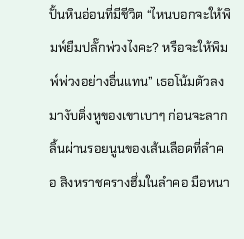ปั้นหินอ่อนที่มีชีวิต “ไหนบอกจะให้พิมพ์ยืมปลั๊กพ่วงไงคะ? หรือจะให้พิมพ์พ่วงอย่างอื่นแทน” เธอโน้มตัวลงมางับติ่งหูของเขาเบาๆ ก่อนจะลากลิ้นผ่านรอยนูนของเส้นเลือดที่ลำคอ สิงหราชครางฮึ่มในลำคอ มือหนา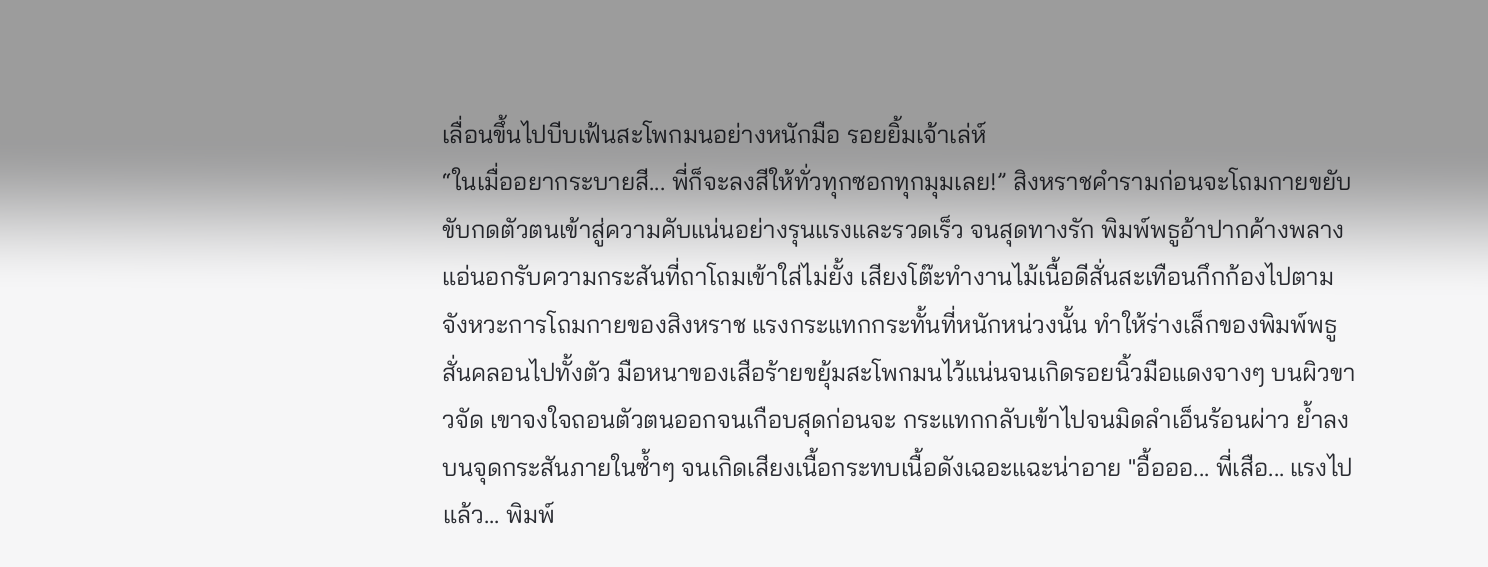เลื่อนขึ้นไปบีบเฟ้นสะโพกมนอย่างหนักมือ รอยยิ้มเจ้าเล่ห์
“ในเมื่ออยากระบายสี... พี่ก็จะลงสีให้ทั่วทุกซอกทุกมุมเลย!” สิงหราชคำรามก่อนจะโถมกายขยับขับกดตัวตนเข้าสู่ความคับแน่นอย่างรุนแรงและรวดเร็ว จนสุดทางรัก พิมพ์พธูอ้าปากค้างพลางแอ่นอกรับความกระสันที่ถาโถมเข้าใส่ไม่ยั้ง เสียงโต๊ะทำงานไม้เนื้อดีสั่นสะเทือนกึกก้องไปตามจังหวะการโถมกายของสิงหราช แรงกระแทกกระทั้นที่หนักหน่วงนั้น ทำให้ร่างเล็กของพิมพ์พธูสั่นคลอนไปทั้งตัว มือหนาของเสือร้ายขยุ้มสะโพกมนไว้แน่นจนเกิดรอยนิ้วมือแดงจางๆ บนผิวขาวจัด เขาจงใจถอนตัวตนออกจนเกือบสุดก่อนจะ กระแทกกลับเข้าไปจนมิดลำเอ็นร้อนผ่าว ย้ำลงบนจุดกระสันภายในซ้ำๆ จนเกิดเสียงเนื้อกระทบเนื้อดังเฉอะแฉะน่าอาย "อื้อออ... พี่เสือ... แรงไปแล้ว... พิมพ์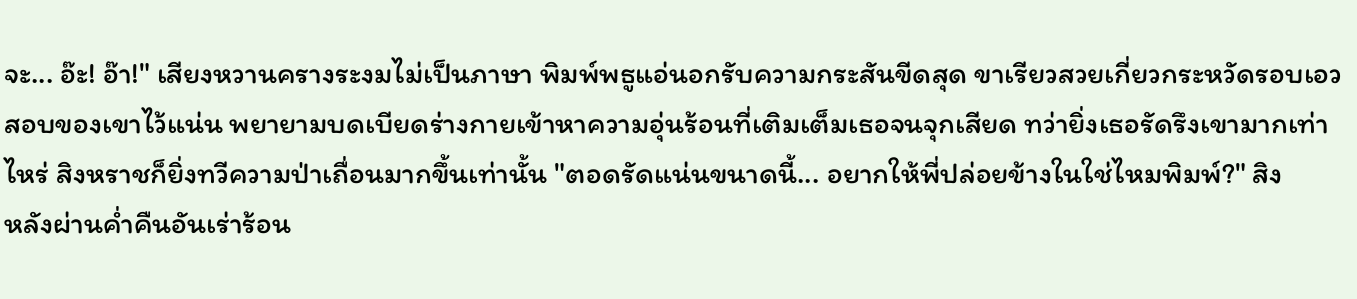จะ... อ๊ะ! อ๊า!" เสียงหวานครางระงมไม่เป็นภาษา พิมพ์พธูแอ่นอกรับความกระสันขีดสุด ขาเรียวสวยเกี่ยวกระหวัดรอบเอวสอบของเขาไว้แน่น พยายามบดเบียดร่างกายเข้าหาความอุ่นร้อนที่เติมเต็มเธอจนจุกเสียด ทว่ายิ่งเธอรัดรึงเขามากเท่าไหร่ สิงหราชก็ยิ่งทวีความป่าเถื่อนมากขึ้นเท่านั้น "ตอดรัดแน่นขนาดนี้... อยากให้พี่ปล่อยข้างในใช่ไหมพิมพ์?" สิง
หลังผ่านค่ำคืนอันเร่าร้อน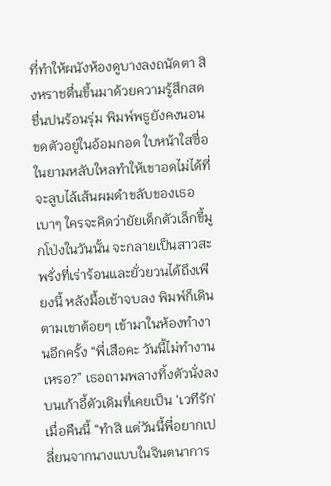ที่ทำให้ผนังห้องดูบางลงถนัดตา สิงหราชตื่นขึ้นมาด้วยความรู้สึกสดชื่นปนร้อนรุ่ม พิมพ์พธูยังคงนอนขดตัวอยู่ในอ้อมกอด ใบหน้าใสซื่อในยามหลับใหลทำให้เขาอดไม่ได้ที่จะลูบไล้เส้นผมดำขลับของเธอเบาๆ ใครจะคิดว่ายัยเด็กตัวเล็กขี้มูกโป่งในวันนั้น จะกลายเป็นสาวสะพรั่งที่เร่าร้อนและยั่วยวนได้ถึงเพียงนี้ หลังมื้อเช้าจบลง พิมพ์ก็เดินตามเขาต้อยๆ เข้ามาในห้องทำงานอีกครั้ง “พี่เสือคะ วันนี้ไม่ทำงานเหรอ?” เธอถามพลางทิ้งตัวนั่งลงบนเก้าอี้ตัวเดิมที่เคยเป็น 'เวทีรัก' เมื่อคืนนี้ “ทำสิ แต่วันนี้พี่อยากเปลี่ยนจากนางแบบในจินตนาการ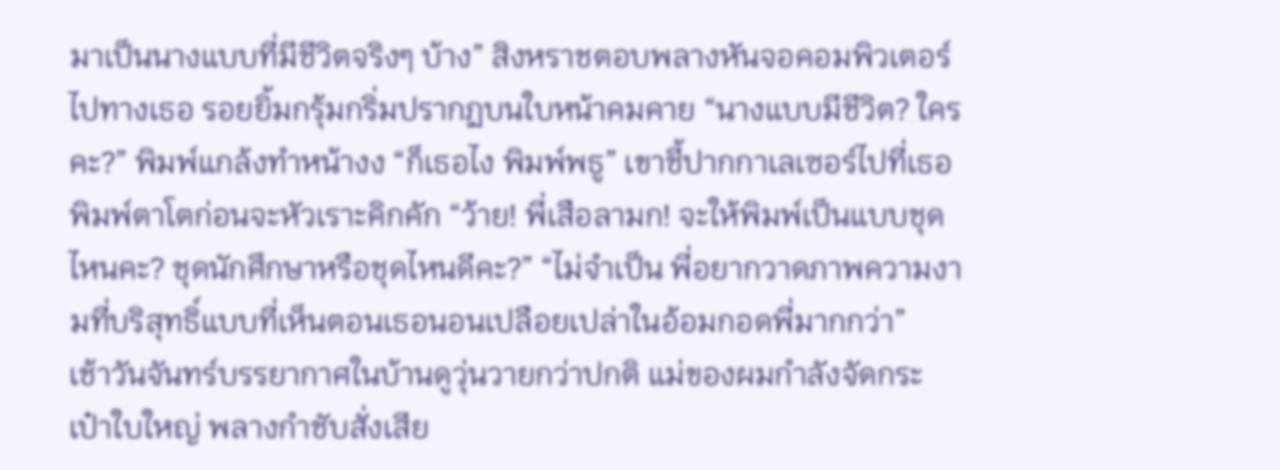มาเป็นนางแบบที่มีชีวิตจริงๆ บ้าง” สิงหราชตอบพลางหันจอคอมพิวเตอร์ไปทางเธอ รอยยิ้มกรุ้มกริ่มปรากฏบนใบหน้าคมคาย “นางแบบมีชีวิต? ใครคะ?” พิมพ์แกล้งทำหน้างง “ก็เธอไง พิมพ์พธู” เขาชี้ปากกาเลเซอร์ไปที่เธอ พิมพ์ตาโตก่อนจะหัวเราะคิกคัก “ว้าย! พี่เสือลามก! จะให้พิมพ์เป็นแบบชุดไหนคะ? ชุดนักศึกษาหรือชุดไหนดีคะ?” “ไม่จำเป็น พี่อยากวาดภาพความงามที่บริสุทธิ์แบบที่เห็นตอนเธอนอนเปลือยเปล่าในอ้อมกอดพี่มากกว่า”
เช้าวันจันทร์บรรยากาศในบ้านดูวุ่นวายกว่าปกติ แม่ของผมกำลังจัดกระเป๋าใบใหญ่ พลางกำชับสั่งเสีย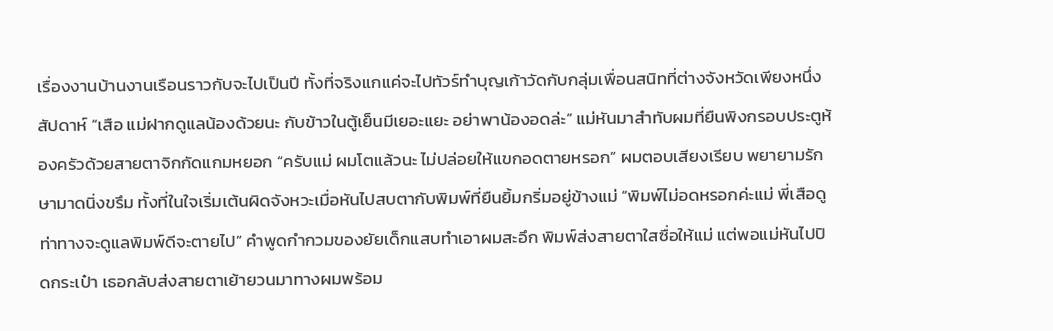เรื่องงานบ้านงานเรือนราวกับจะไปเป็นปี ทั้งที่จริงแกแค่จะไปทัวร์ทำบุญเก้าวัดกับกลุ่มเพื่อนสนิทที่ต่างจังหวัดเพียงหนึ่งสัปดาห์ “เสือ แม่ฝากดูแลน้องด้วยนะ กับข้าวในตู้เย็นมีเยอะแยะ อย่าพาน้องอดล่ะ” แม่หันมาสำทับผมที่ยืนพิงกรอบประตูห้องครัวด้วยสายตาจิกกัดแกมหยอก “ครับแม่ ผมโตแล้วนะ ไม่ปล่อยให้แขกอดตายหรอก” ผมตอบเสียงเรียบ พยายามรักษามาดนิ่งขรึม ทั้งที่ในใจเริ่มเต้นผิดจังหวะเมื่อหันไปสบตากับพิมพ์ที่ยืนยิ้มกริ่มอยู่ข้างแม่ “พิมพ์ไม่อดหรอกค่ะแม่ พี่เสือดูท่าทางจะดูแลพิมพ์ดีจะตายไป” คำพูดกำกวมของยัยเด็กแสบทำเอาผมสะอึก พิมพ์ส่งสายตาใสซื่อให้แม่ แต่พอแม่หันไปปิดกระเป๋า เธอกลับส่งสายตาเย้ายวนมาทางผมพร้อม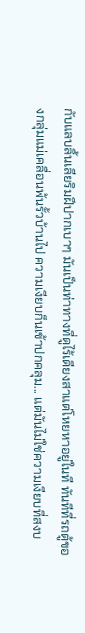กับแลบลิ้นเลียริมฝีปากเบาๆ มันเป็นท่าทางที่ดูไร้เดียงสาแต่โหยหาอยู่ในที ทันทีที่รถตู้ของกลุ่มแม่เคลื่อนพ้นรั้วบ้านไป ความเงียบก็นเข้าปกคลุม... แต่มันไม่ใช่ความเงียบที่สงบ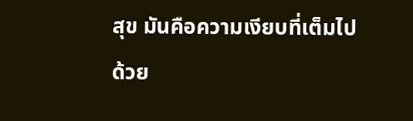สุข มันคือความเงียบที่เต็มไปด้วย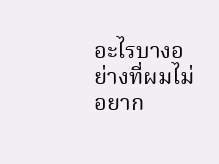อะไรบางอย่างที่ผมไม่อยาก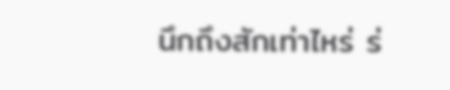นึกถึงสักเท่าไหร่ ร่